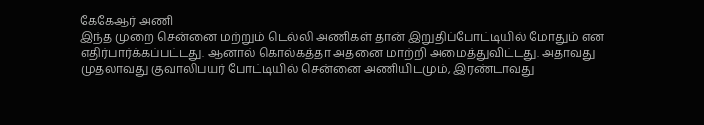கேகேஆர் அணி
இந்த முறை சென்னை மற்றும் டெல்லி அணிகள் தான் இறுதிப்போட்டியில் மோதும் என எதிர்பார்க்கப்பட்டது. ஆனால் கொல்கத்தா அதனை மாற்றி அமைத்துவிட்டது. அதாவது முதலாவது குவாலிபயர் போட்டியில் சென்னை அணியிடமும், இரண்டாவது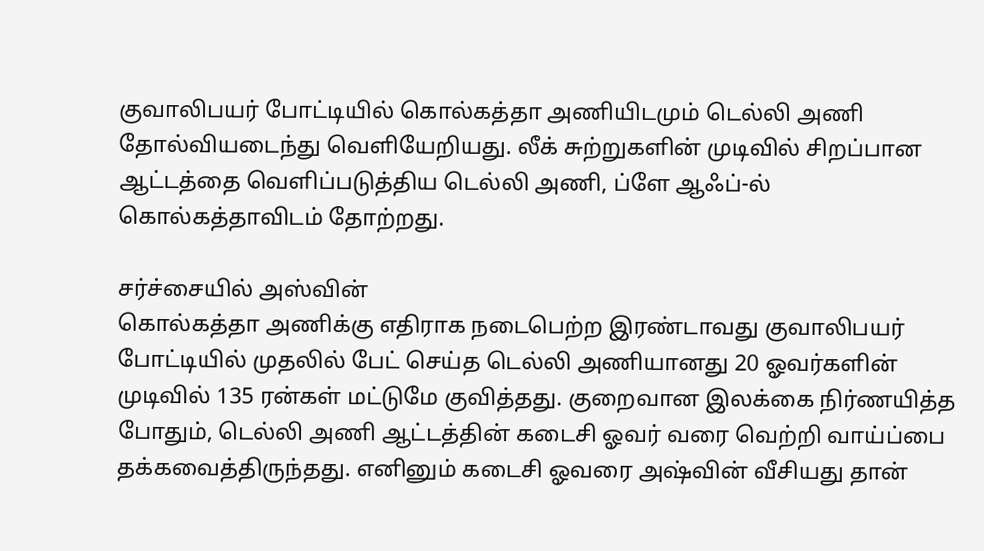குவாலிபயர் போட்டியில் கொல்கத்தா அணியிடமும் டெல்லி அணி தோல்வியடைந்து வெளியேறியது. லீக் சுற்றுகளின் முடிவில் சிறப்பான ஆட்டத்தை வெளிப்படுத்திய டெல்லி அணி, ப்ளே ஆஃப்-ல் கொல்கத்தாவிடம் தோற்றது.

சர்ச்சையில் அஸ்வின்
கொல்கத்தா அணிக்கு எதிராக நடைபெற்ற இரண்டாவது குவாலிபயர் போட்டியில் முதலில் பேட் செய்த டெல்லி அணியானது 20 ஓவர்களின் முடிவில் 135 ரன்கள் மட்டுமே குவித்தது. குறைவான இலக்கை நிர்ணயித்த போதும், டெல்லி அணி ஆட்டத்தின் கடைசி ஓவர் வரை வெற்றி வாய்ப்பை தக்கவைத்திருந்தது. எனினும் கடைசி ஓவரை அஷ்வின் வீசியது தான்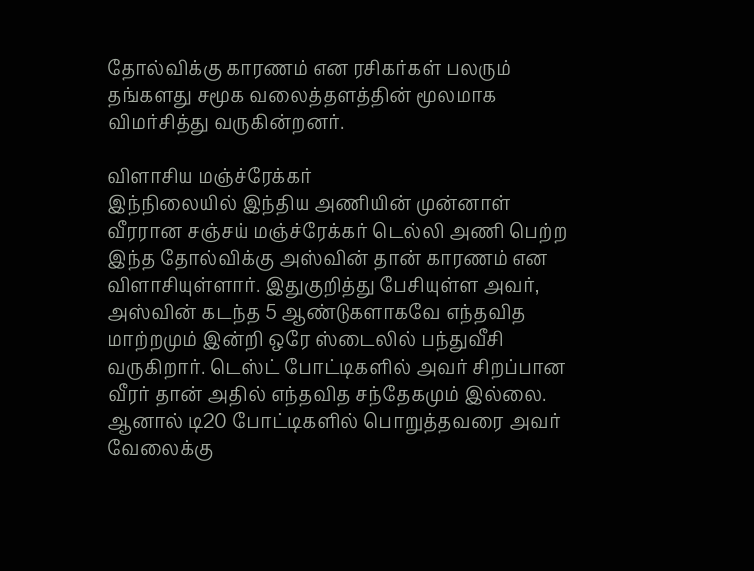தோல்விக்கு காரணம் என ரசிகர்கள் பலரும் தங்களது சமூக வலைத்தளத்தின் மூலமாக விமர்சித்து வருகின்றனர்.

விளாசிய மஞ்ச்ரேக்கர்
இந்நிலையில் இந்திய அணியின் முன்னாள் வீரரான சஞ்சய் மஞ்ச்ரேக்கர் டெல்லி அணி பெற்ற இந்த தோல்விக்கு அஸ்வின் தான் காரணம் என விளாசியுள்ளார். இதுகுறித்து பேசியுள்ள அவர், அஸ்வின் கடந்த 5 ஆண்டுகளாகவே எந்தவித மாற்றமும் இன்றி ஒரே ஸ்டைலில் பந்துவீசி வருகிறார். டெஸ்ட் போட்டிகளில் அவர் சிறப்பான வீரர் தான் அதில் எந்தவித சந்தேகமும் இல்லை. ஆனால் டி20 போட்டிகளில் பொறுத்தவரை அவர் வேலைக்கு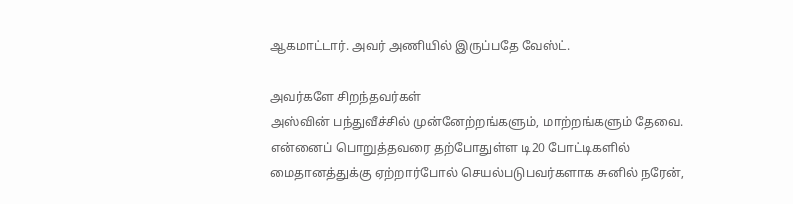ஆகமாட்டார். அவர் அணியில் இருப்பதே வேஸ்ட்.

அவர்களே சிறந்தவர்கள்
அஸ்வின் பந்துவீச்சில் முன்னேற்றங்களும், மாற்றங்களும் தேவை. என்னைப் பொறுத்தவரை தற்போதுள்ள டி20 போட்டிகளில் மைதானத்துக்கு ஏற்றார்போல் செயல்படுபவர்களாக சுனில் நரேன்,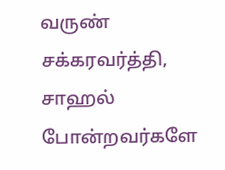வருண் சக்கரவர்த்தி, சாஹல் போன்றவர்களே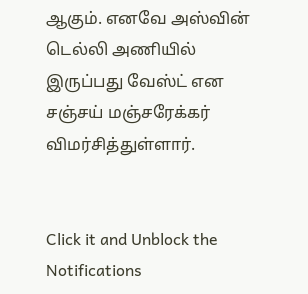ஆகும். எனவே அஸ்வின் டெல்லி அணியில் இருப்பது வேஸ்ட் என சஞ்சய் மஞ்சரேக்கர் விமர்சித்துள்ளார்.


Click it and Unblock the Notifications